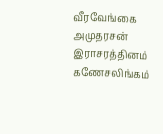வீரவேங்கை
அமுதரசன்
இராசரத்தினம் கணேசலிங்கம்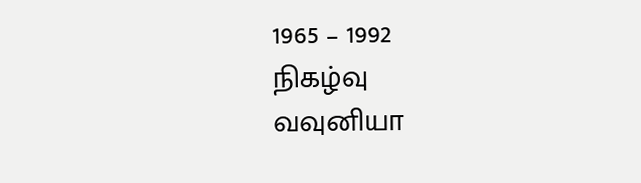1965 – 1992
நிகழ்வு
வவுனியா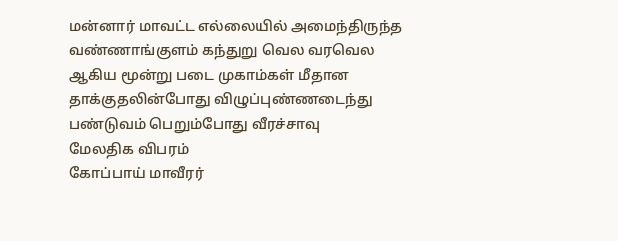மன்னார் மாவட்ட எல்லையில் அமைந்திருந்த வண்ணாங்குளம் கந்துறு வெல வரவெல ஆகிய மூன்று படை முகாம்கள் மீதான தாக்குதலின்போது விழுப்புண்ணடைந்து பண்டுவம் பெறும்போது வீரச்சாவு
மேலதிக விபரம்
கோப்பாய் மாவீரர்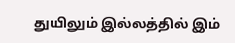துயிலும் இல்லத்தில் இம்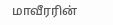மாவீரரின்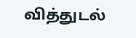வித்துடல்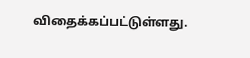விதைக்கப்பட்டுள்ளது.